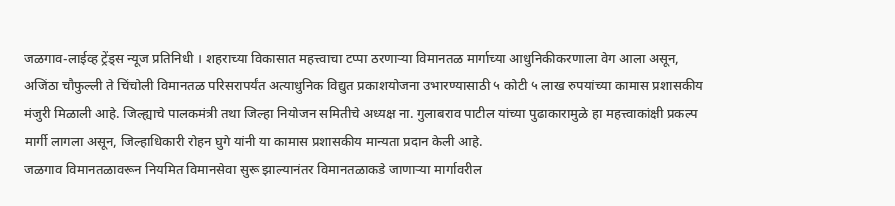जळगाव-लाईव्ह ट्रेंड्स न्यूज प्रतिनिधी । शहराच्या विकासात महत्त्वाचा टप्पा ठरणाऱ्या विमानतळ मार्गाच्या आधुनिकीकरणाला वेग आला असून, अजिंठा चौफुल्ली ते चिंचोली विमानतळ परिसरापर्यंत अत्याधुनिक विद्युत प्रकाशयोजना उभारण्यासाठी ५ कोटी ५ लाख रुपयांच्या कामास प्रशासकीय मंजुरी मिळाली आहे. जिल्ह्याचे पालकमंत्री तथा जिल्हा नियोजन समितीचे अध्यक्ष ना. गुलाबराव पाटील यांच्या पुढाकारामुळे हा महत्त्वाकांक्षी प्रकल्प मार्गी लागला असून, जिल्हाधिकारी रोहन घुगे यांनी या कामास प्रशासकीय मान्यता प्रदान केली आहे.
जळगाव विमानतळावरून नियमित विमानसेवा सुरू झाल्यानंतर विमानतळाकडे जाणाऱ्या मार्गावरील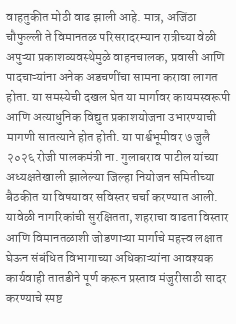वाहतुकीत मोठी वाढ झाली आहे. मात्र, अजिंठा चौफुल्ली ते विमानतळ परिसरादरम्यान रात्रीच्या वेळी अपुऱ्या प्रकाशव्यवस्थेमुळे वाहनचालक, प्रवासी आणि पादचाऱ्यांना अनेक अडचणींचा सामना करावा लागत होता. या समस्येची दखल घेत या मार्गावर कायमस्वरूपी आणि अत्याधुनिक विद्युत प्रकाशयोजना उभारण्याची मागणी सातत्याने होत होती. या पार्श्वभूमीवर ७ जुलै २०२६ रोजी पालकमंत्री ना. गुलाबराव पाटील यांच्या अध्यक्षतेखाली झालेल्या जिल्हा नियोजन समितीच्या बैठकीत या विषयावर सविस्तर चर्चा करण्यात आली. यावेळी नागरिकांची सुरक्षितता, शहराचा वाढता विस्तार आणि विमानतळाशी जोडणाऱ्या मार्गाचे महत्त्व लक्षात घेऊन संबंधित विभागाच्या अधिकाऱ्यांना आवश्यक कार्यवाही तातडीने पूर्ण करून प्रस्ताव मंजुरीसाठी सादर करण्याचे स्पष्ट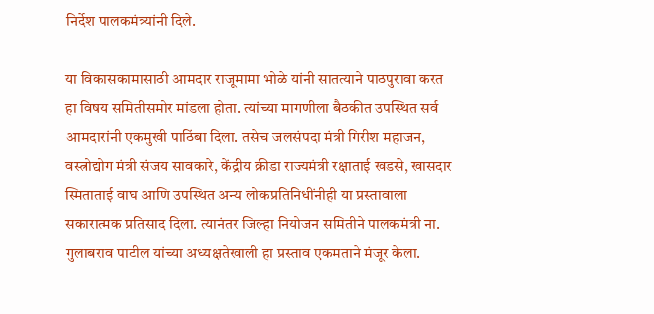निर्देश पालकमंत्र्यांनी दिले.

या विकासकामासाठी आमदार राजूमामा भोळे यांनी सातत्याने पाठपुरावा करत हा विषय समितीसमोर मांडला होता. त्यांच्या मागणीला बैठकीत उपस्थित सर्व आमदारांनी एकमुखी पाठिंबा दिला. तसेच जलसंपदा मंत्री गिरीश महाजन, वस्त्रोद्योग मंत्री संजय सावकारे, केंद्रीय क्रीडा राज्यमंत्री रक्षाताई खडसे, खासदार स्मिताताई वाघ आणि उपस्थित अन्य लोकप्रतिनिधींनीही या प्रस्तावाला सकारात्मक प्रतिसाद दिला. त्यानंतर जिल्हा नियोजन समितीने पालकमंत्री ना. गुलाबराव पाटील यांच्या अध्यक्षतेखाली हा प्रस्ताव एकमताने मंजूर केला.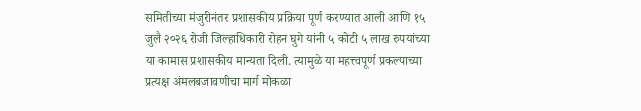समितीच्या मंजुरीनंतर प्रशासकीय प्रक्रिया पूर्ण करण्यात आली आणि १५ जुलै २०२६ रोजी जिल्हाधिकारी रोहन घुगे यांनी ५ कोटी ५ लाख रुपयांच्या या कामास प्रशासकीय मान्यता दिली. त्यामुळे या महत्त्वपूर्ण प्रकल्पाच्या प्रत्यक्ष अंमलबजावणीचा मार्ग मोकळा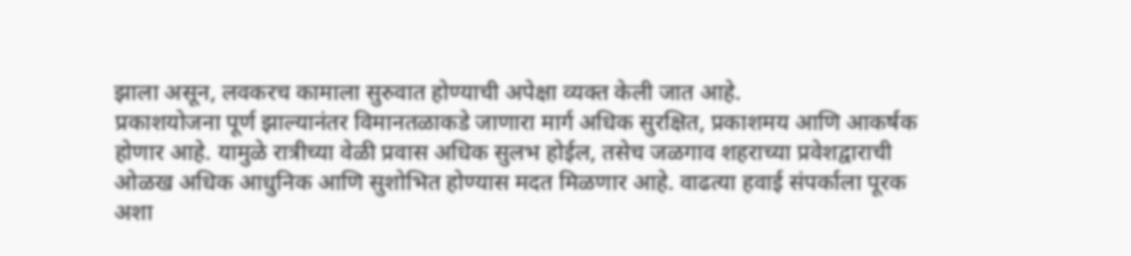झाला असून, लवकरच कामाला सुरुवात होण्याची अपेक्षा व्यक्त केली जात आहे.
प्रकाशयोजना पूर्ण झाल्यानंतर विमानतळाकडे जाणारा मार्ग अधिक सुरक्षित, प्रकाशमय आणि आकर्षक होणार आहे. यामुळे रात्रीच्या वेळी प्रवास अधिक सुलभ होईल, तसेच जळगाव शहराच्या प्रवेशद्वाराची ओळख अधिक आधुनिक आणि सुशोभित होण्यास मदत मिळणार आहे. वाढत्या हवाई संपर्काला पूरक अशा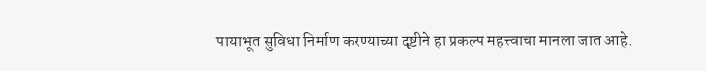पायाभूत सुविधा निर्माण करण्याच्या दृष्टीने हा प्रकल्प महत्त्वाचा मानला जात आहे.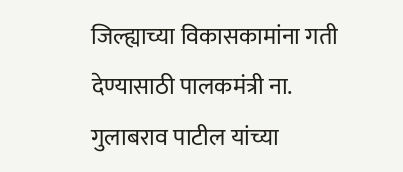जिल्ह्याच्या विकासकामांना गती देण्यासाठी पालकमंत्री ना. गुलाबराव पाटील यांच्या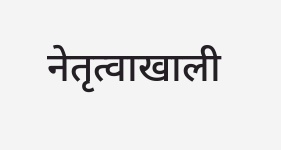नेतृत्वाखाली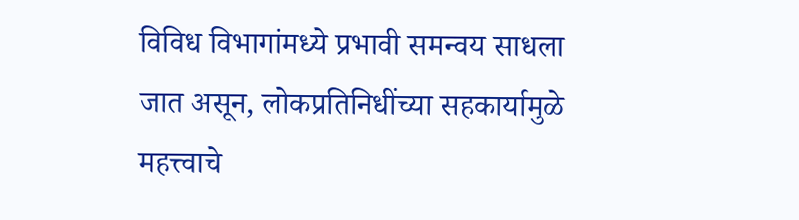विविध विभागांमध्ये प्रभावी समन्वय साधला जात असून, लोकप्रतिनिधींच्या सहकार्यामुळे महत्त्वाचे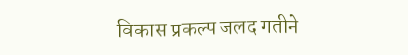विकास प्रकल्प जलद गतीने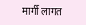मार्गी लागत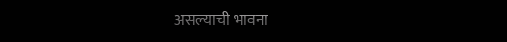असल्याची भावना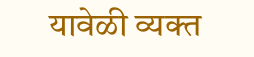यावेळी व्यक्त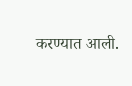करण्यात आली.